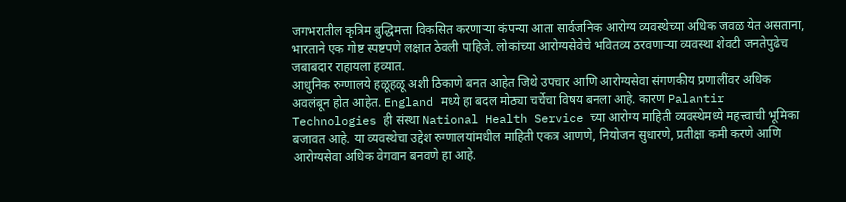जगभरातील कृत्रिम बुद्धिमत्ता विकसित करणाऱ्या कंपन्या आता सार्वजनिक आरोग्य व्यवस्थेच्या अधिक जवळ येत असताना, भारताने एक गोष्ट स्पष्टपणे लक्षात ठेवली पाहिजे. लोकांच्या आरोग्यसेवेचे भवितव्य ठरवणाऱ्या व्यवस्था शेवटी जनतेपुढेच जबाबदार राहायला हव्यात.
आधुनिक रुग्णालये हळूहळू अशी ठिकाणे बनत आहेत जिथे उपचार आणि आरोग्यसेवा संगणकीय प्रणालींवर अधिक अवलंबून होत आहेत. England मध्ये हा बदल मोठ्या चर्चेचा विषय बनला आहे. कारण Palantir Technologies ही संस्था National Health Service च्या आरोग्य माहिती व्यवस्थेमध्ये महत्त्वाची भूमिका बजावत आहे. या व्यवस्थेचा उद्देश रुग्णालयांमधील माहिती एकत्र आणणे, नियोजन सुधारणे, प्रतीक्षा कमी करणे आणि आरोग्यसेवा अधिक वेगवान बनवणे हा आहे.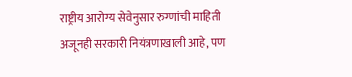राष्ट्रीय आरोग्य सेवेनुसार रुग्णांची माहिती अजूनही सरकारी नियंत्रणाखाली आहे, पण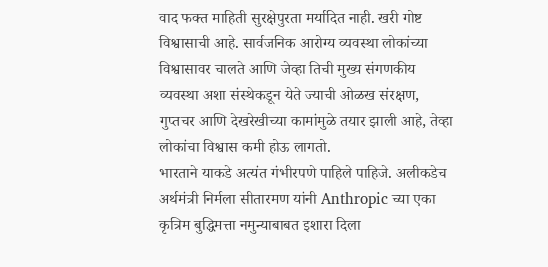वाद फक्त माहिती सुरक्षेपुरता मर्यादित नाही. खरी गोष्ट विश्वासाची आहे. सार्वजनिक आरोग्य व्यवस्था लोकांच्या विश्वासावर चालते आणि जेव्हा तिची मुख्य संगणकीय व्यवस्था अशा संस्थेकडून येते ज्याची ओळख संरक्षण, गुप्तचर आणि देखरेखीच्या कामांमुळे तयार झाली आहे, तेव्हा लोकांचा विश्वास कमी होऊ लागतो.
भारताने याकडे अत्यंत गंभीरपणे पाहिले पाहिजे. अलीकडेच अर्थमंत्री निर्मला सीतारमण यांनी Anthropic च्या एका कृत्रिम बुद्धिमत्ता नमुन्याबाबत इशारा दिला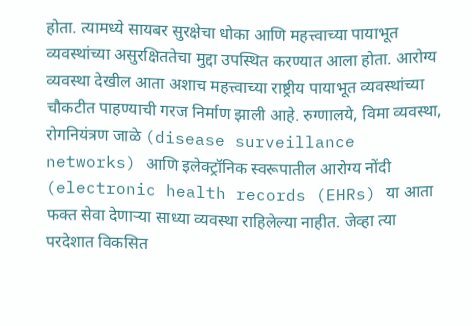होता. त्यामध्ये सायबर सुरक्षेचा धोका आणि महत्त्वाच्या पायाभूत व्यवस्थांच्या असुरक्षिततेचा मुद्दा उपस्थित करण्यात आला होता. आरोग्य व्यवस्था देखील आता अशाच महत्त्वाच्या राष्ट्रीय पायाभूत व्यवस्थांच्या चौकटीत पाहण्याची गरज निर्माण झाली आहे. रुग्णालये, विमा व्यवस्था, रोगनियंत्रण जाळे (disease surveillance networks) आणि इलेक्ट्रॉनिक स्वरूपातील आरोग्य नोंदी (electronic health records (EHRs) या आता फक्त सेवा देणाऱ्या साध्या व्यवस्था राहिलेल्या नाहीत. जेव्हा त्या परदेशात विकसित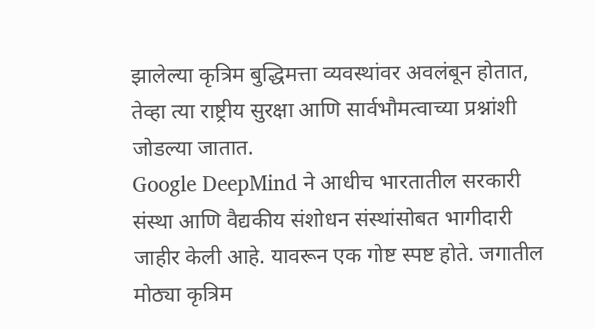झालेल्या कृत्रिम बुद्धिमत्ता व्यवस्थांवर अवलंबून होतात, तेव्हा त्या राष्ट्रीय सुरक्षा आणि सार्वभौमत्वाच्या प्रश्नांशी जोडल्या जातात.
Google DeepMind ने आधीच भारतातील सरकारी संस्था आणि वैद्यकीय संशोधन संस्थांसोबत भागीदारी जाहीर केली आहे. यावरून एक गोष्ट स्पष्ट होते. जगातील मोठ्या कृत्रिम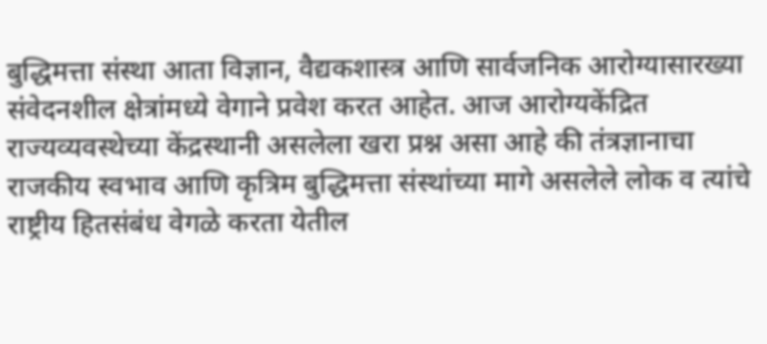बुद्धिमत्ता संस्था आता विज्ञान, वैद्यकशास्त्र आणि सार्वजनिक आरोग्यासारख्या संवेदनशील क्षेत्रांमध्ये वेगाने प्रवेश करत आहेत. आज आरोग्यकेंद्रित राज्यव्यवस्थेच्या केंद्रस्थानी असलेला खरा प्रश्न असा आहे की तंत्रज्ञानाचा राजकीय स्वभाव आणि कृत्रिम बुद्धिमत्ता संस्थांच्या मागे असलेले लोक व त्यांचे राष्ट्रीय हितसंबंध वेगळे करता येतील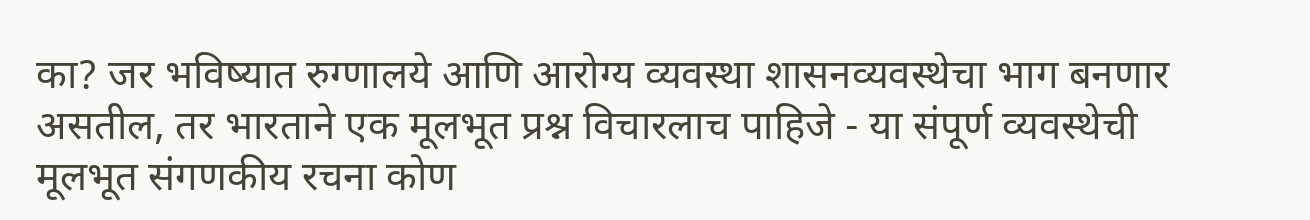का? जर भविष्यात रुग्णालये आणि आरोग्य व्यवस्था शासनव्यवस्थेचा भाग बनणार असतील, तर भारताने एक मूलभूत प्रश्न विचारलाच पाहिजे - या संपूर्ण व्यवस्थेची मूलभूत संगणकीय रचना कोण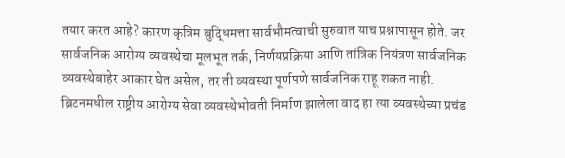तयार करत आहे? कारण कृत्रिम बुद्धिमत्ता सार्वभौमत्वाची सुरुवात याच प्रश्नापासून होते. जर सार्वजनिक आरोग्य व्यवस्थेचा मूलभूत तर्क, निर्णयप्रक्रिया आणि तांत्रिक नियंत्रण सार्वजनिक व्यवस्थेबाहेर आकार घेत असेल, तर ती व्यवस्था पूर्णपणे सार्वजनिक राहू शकत नाही.
ब्रिटनमधील राष्ट्रीय आरोग्य सेवा व्यवस्थेभोवती निर्माण झालेला वाद हा त्या व्यवस्थेच्या प्रचंड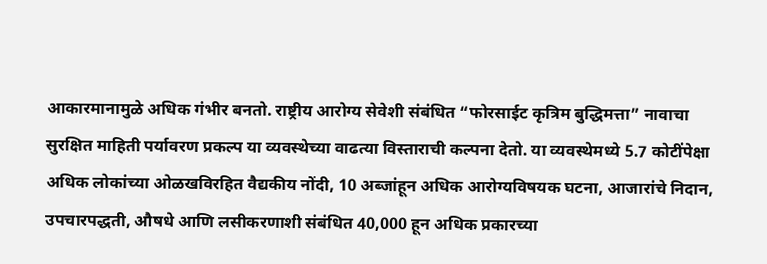आकारमानामुळे अधिक गंभीर बनतो. राष्ट्रीय आरोग्य सेवेशी संबंधित “फोरसाईट कृत्रिम बुद्धिमत्ता” नावाचा सुरक्षित माहिती पर्यावरण प्रकल्प या व्यवस्थेच्या वाढत्या विस्ताराची कल्पना देतो. या व्यवस्थेमध्ये 5.7 कोटींपेक्षा अधिक लोकांच्या ओळखविरहित वैद्यकीय नोंदी, 10 अब्जांहून अधिक आरोग्यविषयक घटना, आजारांचे निदान, उपचारपद्धती, औषधे आणि लसीकरणाशी संबंधित 40,000 हून अधिक प्रकारच्या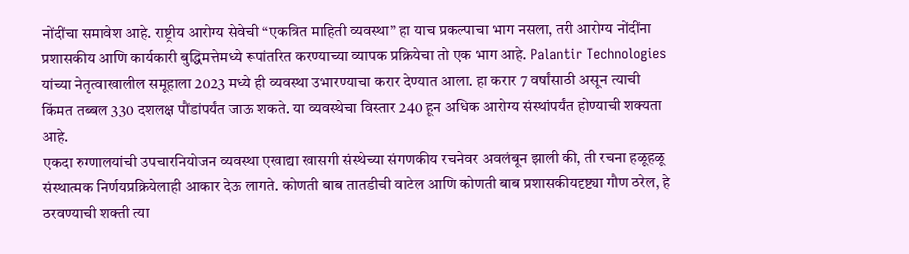नोंदींचा समावेश आहे. राष्ट्रीय आरोग्य सेवेची “एकत्रित माहिती व्यवस्था” हा याच प्रकल्पाचा भाग नसला, तरी आरोग्य नोंदींना प्रशासकीय आणि कार्यकारी बुद्धिमत्तेमध्ये रूपांतरित करण्याच्या व्यापक प्रक्रियेचा तो एक भाग आहे. Palantir Technologies यांच्या नेतृत्वाखालील समूहाला 2023 मध्ये ही व्यवस्था उभारण्याचा करार देण्यात आला. हा करार 7 वर्षांसाठी असून त्याची किंमत तब्बल 330 दशलक्ष पौंडांपर्यंत जाऊ शकते. या व्यवस्थेचा विस्तार 240 हून अधिक आरोग्य संस्थांपर्यंत होण्याची शक्यता आहे.
एकदा रुग्णालयांची उपचारनियोजन व्यवस्था एखाद्या खासगी संस्थेच्या संगणकीय रचनेवर अवलंबून झाली की, ती रचना हळूहळू संस्थात्मक निर्णयप्रक्रियेलाही आकार देऊ लागते. कोणती बाब तातडीची वाटेल आणि कोणती बाब प्रशासकीयदृष्ट्या गौण ठरेल, हे ठरवण्याची शक्ती त्या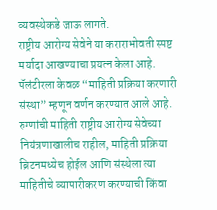व्यवस्थेकडे जाऊ लागते.
राष्ट्रीय आरोग्य सेवेने या कराराभोवती स्पष्ट मर्यादा आखण्याचा प्रयत्न केला आहे. पॅलंटीरला केवळ “माहिती प्रक्रिया करणारी संस्था” म्हणून वर्णन करण्यात आले आहे. रुग्णांची माहिती राष्ट्रीय आरोग्य सेवेच्या नियंत्रणाखालीच राहील, माहिती प्रक्रिया ब्रिटनमध्येच होईल आणि संस्थेला त्या माहितीचे व्यापारीकरण करण्याची किंवा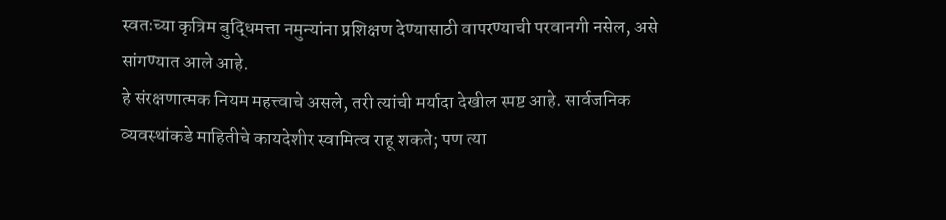स्वतःच्या कृत्रिम बुद्धिमत्ता नमुन्यांना प्रशिक्षण देण्यासाठी वापरण्याची परवानगी नसेल, असे सांगण्यात आले आहे.
हे संरक्षणात्मक नियम महत्त्वाचे असले, तरी त्यांची मर्यादा देखील स्पष्ट आहे. सार्वजनिक व्यवस्थांकडे माहितीचे कायदेशीर स्वामित्व राहू शकते; पण त्या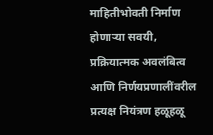माहितीभोवती निर्माण होणाऱ्या सवयी, प्रक्रियात्मक अवलंबित्व आणि निर्णयप्रणालींवरील प्रत्यक्ष नियंत्रण हळूहळू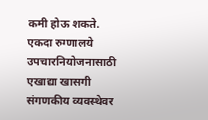कमी होऊ शकते. एकदा रुग्णालये उपचारनियोजनासाठी एखाद्या खासगी संगणकीय व्यवस्थेवर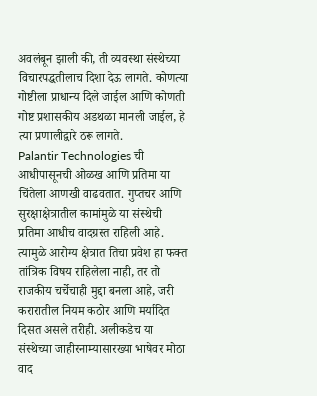अवलंबून झाली की, ती व्यवस्था संस्थेच्या विचारपद्धतीलाच दिशा देऊ लागते. कोणत्या गोष्टीला प्राधान्य दिले जाईल आणि कोणती गोष्ट प्रशासकीय अडथळा मानली जाईल, हे त्या प्रणालीद्वारे ठरू लागते.
Palantir Technologies ची आधीपासूनची ओळख आणि प्रतिमा या चिंतेला आणखी वाढवतात. गुप्तचर आणि सुरक्षाक्षेत्रातील कामांमुळे या संस्थेची प्रतिमा आधीच वादग्रस्त राहिली आहे. त्यामुळे आरोग्य क्षेत्रात तिचा प्रवेश हा फक्त तांत्रिक विषय राहिलेला नाही, तर तो राजकीय चर्चेचाही मुद्दा बनला आहे, जरी करारातील नियम कठोर आणि मर्यादित दिसत असले तरीही. अलीकडेच या संस्थेच्या जाहीरनाम्यासारख्या भाषेवर मोठा वाद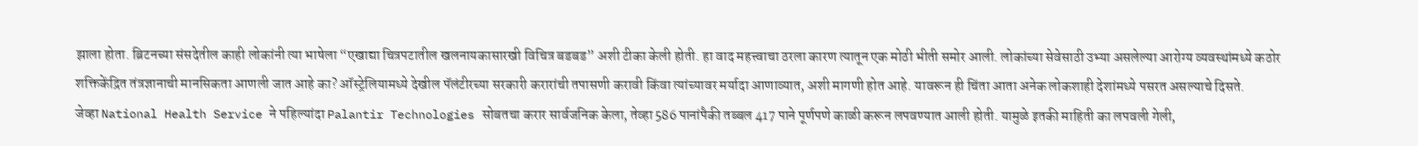झाला होता. ब्रिटनच्या संसदेतील काही लोकांनी त्या भाषेला “एखाद्या चित्रपटातील खलनायकासारखी विचित्र बडबड” अशी टीका केली होती. हा वाद महत्त्वाचा ठरला कारण त्यातून एक मोठी भीती समोर आली. लोकांच्या सेवेसाठी उभ्या असलेल्या आरोग्य व्यवस्थांमध्ये कठोर शक्तिकेंद्रित तंत्रज्ञानाची मानसिकता आणली जात आहे का? ऑस्ट्रेलियामध्ये देखील पॅलंटीरच्या सरकारी करारांची तपासणी करावी किंवा त्यांच्यावर मर्यादा आणाव्यात, अशी मागणी होत आहे. यावरून ही चिंता आता अनेक लोकशाही देशांमध्ये पसरत असल्याचे दिसते.
जेव्हा National Health Service ने पहिल्यांदा Palantir Technologies सोबतचा करार सार्वजनिक केला, तेव्हा 586 पानांपैकी तब्बल 417 पाने पूर्णपणे काळी करून लपवण्यात आली होती. यामुळे इतकी माहिती का लपवली गेली,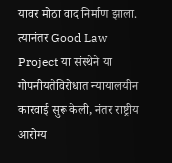यावर मोठा वाद निर्माण झाला. त्यानंतर Good Law Project या संस्थेने या गोपनीयतेविरोधात न्यायालयीन कारवाई सुरू केली, नंतर राष्ट्रीय आरोग्य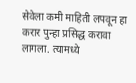सेवेला कमी माहिती लपवून हा करार पुन्हा प्रसिद्ध करावा लागला. त्यामध्ये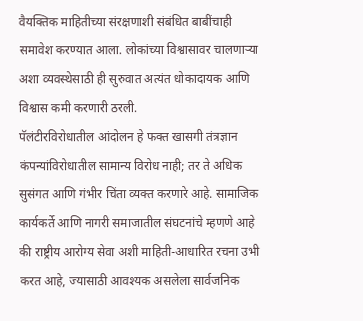वैयक्तिक माहितीच्या संरक्षणाशी संबंधित बाबींचाही समावेश करण्यात आला. लोकांच्या विश्वासावर चालणाऱ्या अशा व्यवस्थेसाठी ही सुरुवात अत्यंत धोकादायक आणि विश्वास कमी करणारी ठरली.
पॅलंटीरविरोधातील आंदोलन हे फक्त खासगी तंत्रज्ञान कंपन्यांविरोधातील सामान्य विरोध नाही; तर ते अधिक सुसंगत आणि गंभीर चिंता व्यक्त करणारे आहे. सामाजिक कार्यकर्ते आणि नागरी समाजातील संघटनांचे म्हणणे आहे की राष्ट्रीय आरोग्य सेवा अशी माहिती-आधारित रचना उभी करत आहे, ज्यासाठी आवश्यक असलेला सार्वजनिक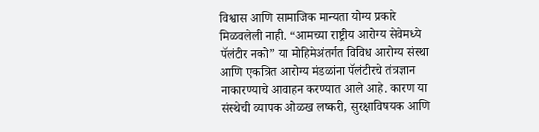विश्वास आणि सामाजिक मान्यता योग्य प्रकारे मिळवलेली नाही. “आमच्या राष्ट्रीय आरोग्य सेवेमध्ये पॅलंटीर नको” या मोहिमेअंतर्गत विविध आरोग्य संस्था आणि एकत्रित आरोग्य मंडळांना पॅलंटीरचे तंत्रज्ञान नाकारण्याचे आवाहन करण्यात आले आहे. कारण या संस्थेची व्यापक ओळख लष्करी, सुरक्षाविषयक आणि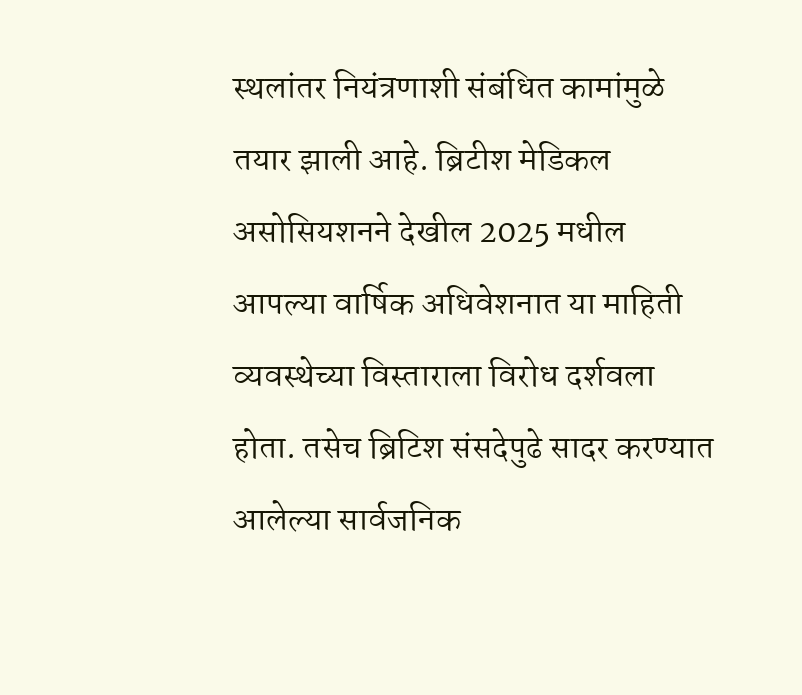स्थलांतर नियंत्रणाशी संबंधित कामांमुळे तयार झाली आहे. ब्रिटीश मेडिकल असोसियशनने देखील 2025 मधील आपल्या वार्षिक अधिवेशनात या माहिती व्यवस्थेच्या विस्ताराला विरोध दर्शवला होता. तसेच ब्रिटिश संसदेपुढे सादर करण्यात आलेल्या सार्वजनिक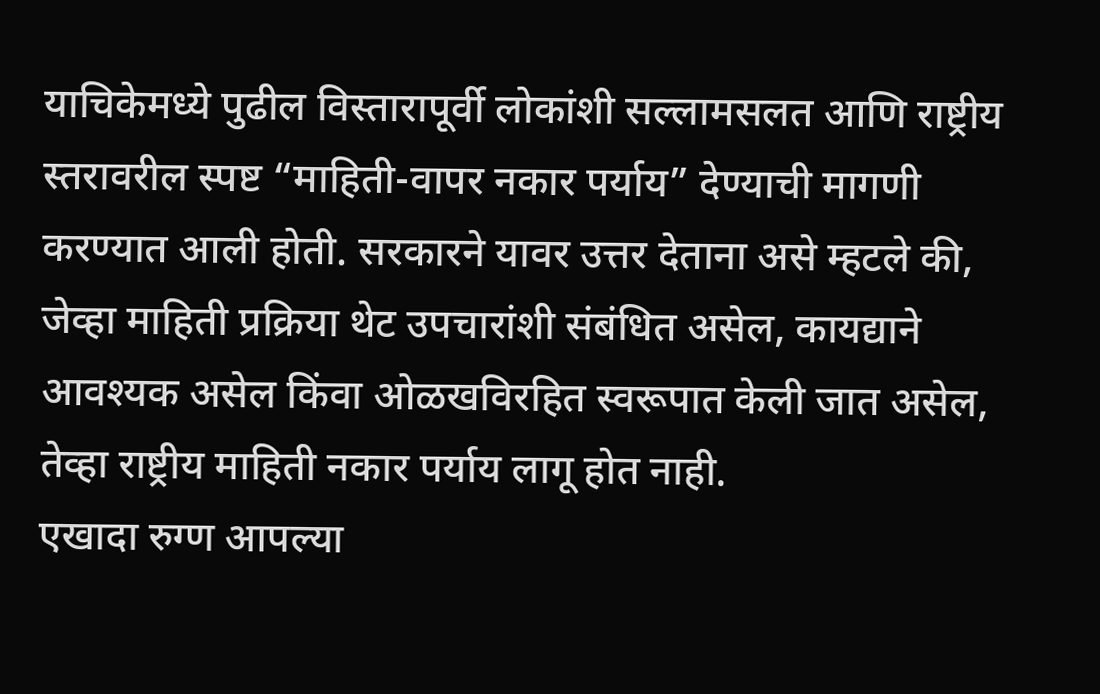याचिकेमध्ये पुढील विस्तारापूर्वी लोकांशी सल्लामसलत आणि राष्ट्रीय स्तरावरील स्पष्ट “माहिती-वापर नकार पर्याय” देण्याची मागणी करण्यात आली होती. सरकारने यावर उत्तर देताना असे म्हटले की, जेव्हा माहिती प्रक्रिया थेट उपचारांशी संबंधित असेल, कायद्याने आवश्यक असेल किंवा ओळखविरहित स्वरूपात केली जात असेल, तेव्हा राष्ट्रीय माहिती नकार पर्याय लागू होत नाही.
एखादा रुग्ण आपल्या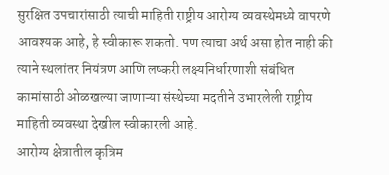सुरक्षित उपचारांसाठी त्याची माहिती राष्ट्रीय आरोग्य व्यवस्थेमध्ये वापरणे आवश्यक आहे, हे स्वीकारू शकतो. पण त्याचा अर्थ असा होत नाही की त्याने स्थलांतर नियंत्रण आणि लष्करी लक्ष्यनिर्धारणाशी संबंधित कामांसाठी ओळखल्या जाणाऱ्या संस्थेच्या मदतीने उभारलेली राष्ट्रीय माहिती व्यवस्था देखील स्वीकारली आहे.
आरोग्य क्षेत्रातील कृत्रिम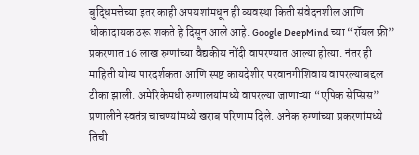बुद्धिमत्तेच्या इतर काही अपयशांमधून ही व्यवस्था किती संवेदनशील आणि धोकादायक ठरू शकते हे दिसून आले आहे. Google DeepMind च्या “रॉयल फ्री” प्रकरणात 16 लाख रुग्णांच्या वैद्यकीय नोंदी वापरण्यात आल्या होत्या. नंतर ही माहिती योग्य पारदर्शकता आणि स्पष्ट कायदेशीर परवानगीशिवाय वापरल्याबद्दल टीका झाली. अमेरिकेमधी रुग्णालयांमध्ये वापरल्या जाणाऱ्या “एपिक सेप्सिस” प्रणालीने स्वतंत्र चाचण्यांमध्ये खराब परिणाम दिले. अनेक रुग्णांच्या प्रकरणांमध्ये तिची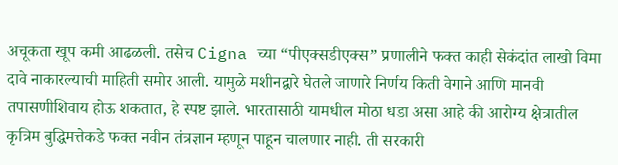अचूकता खूप कमी आढळली. तसेच Cigna च्या “पीएक्सडीएक्स” प्रणालीने फक्त काही सेकंदांत लाखो विमा दावे नाकारल्याची माहिती समोर आली. यामुळे मशीनद्वारे घेतले जाणारे निर्णय किती वेगाने आणि मानवी तपासणीशिवाय होऊ शकतात, हे स्पष्ट झाले. भारतासाठी यामधील मोठा धडा असा आहे की आरोग्य क्षेत्रातील कृत्रिम बुद्धिमत्तेकडे फक्त नवीन तंत्रज्ञान म्हणून पाहून चालणार नाही. ती सरकारी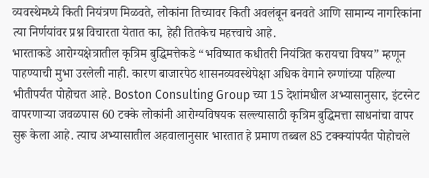व्यवस्थेमध्ये किती नियंत्रण मिळवते, लोकांना तिच्यावर किती अवलंबून बनवते आणि सामान्य नागरिकांना त्या निर्णयांवर प्रश्न विचारता येतात का, हेही तितकेच महत्त्वाचे आहे.
भारताकडे आरोग्यक्षेत्रातील कृत्रिम बुद्धिमत्तेकडे “भविष्यात कधीतरी नियंत्रित करायचा विषय” म्हणून पाहण्याची मुभा उरलेली नाही. कारण बाजारपेठ शासनव्यवस्थेपेक्षा अधिक वेगाने रुग्णांच्या पहिल्या भीतीपर्यंत पोहोचत आहे. Boston Consulting Group च्या 15 देशांमधील अभ्यासानुसार, इंटरनेट वापरणाऱ्या जवळपास 60 टक्के लोकांनी आरोग्यविषयक सल्ल्यासाठी कृत्रिम बुद्धिमत्ता साधनांचा वापर सुरू केला आहे. त्याच अभ्यासातील अहवालानुसार भारतात हे प्रमाण तब्बल 85 टक्क्यांपर्यंत पोहोचले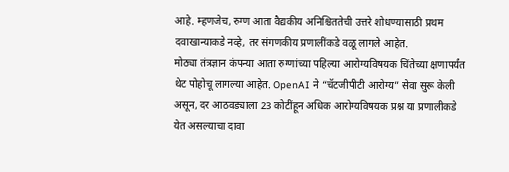आहे. म्हणजेच, रुग्ण आता वैद्यकीय अनिश्चिततेची उत्तरे शोधण्यासाठी प्रथम दवाखान्याकडे नव्हे, तर संगणकीय प्रणालींकडे वळू लागले आहेत.
मोठ्या तंत्रज्ञान कंपन्या आता रुग्णांच्या पहिल्या आरोग्यविषयक चिंतेच्या क्षणापर्यंत थेट पोहोचू लागल्या आहेत. OpenAI ने “चॅटजीपीटी आरोग्य” सेवा सुरू केली असून, दर आठवड्याला 23 कोटींहून अधिक आरोग्यविषयक प्रश्न या प्रणालीकडे येत असल्याचा दावा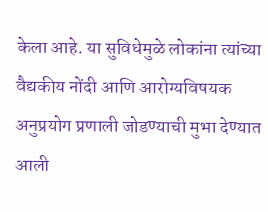केला आहे. या सुविधेमुळे लोकांना त्यांच्या वैद्यकीय नोंदी आणि आरोग्यविषयक अनुप्रयोग प्रणाली जोडण्याची मुभा देण्यात आली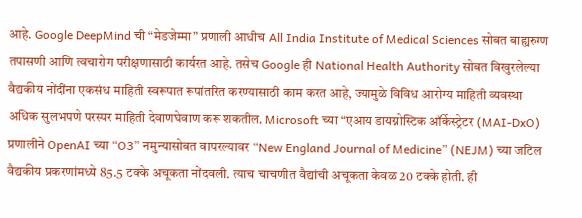आहे. Google DeepMind ची “मेडजेम्मा” प्रणाली आधीच All India Institute of Medical Sciences सोबत बाह्यरुग्ण तपासणी आणि त्वचारोग परीक्षणासाठी कार्यरत आहे. तसेच Google ही National Health Authority सोबत विखुरलेल्या वैद्यकीय नोंदींना एकसंध माहिती स्वरूपात रूपांतरित करण्यासाठी काम करत आहे, ज्यामुळे विविध आरोग्य माहिती व्यवस्था अधिक सुलभपणे परस्पर माहिती देवाणघेवाण करू शकतील. Microsoft च्या “एआय डायग्नोस्टिक ऑर्केस्ट्रेटर (MAI-DxO) प्रणालीने OpenAI च्या “O3” नमुन्यासोबत वापरल्यावर “New England Journal of Medicine” (NEJM) च्या जटिल वैद्यकीय प्रकरणांमध्ये 85.5 टक्के अचूकता नोंदवली. त्याच चाचणीत वैद्यांची अचूकता केवळ 20 टक्के होती. ही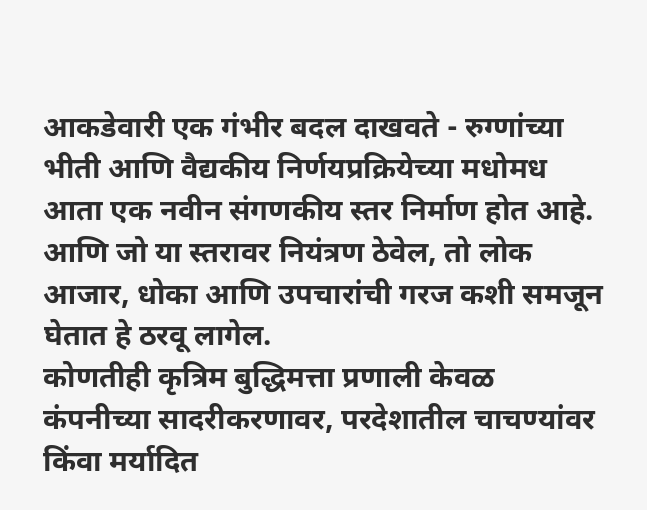आकडेवारी एक गंभीर बदल दाखवते - रुग्णांच्या भीती आणि वैद्यकीय निर्णयप्रक्रियेच्या मधोमध आता एक नवीन संगणकीय स्तर निर्माण होत आहे. आणि जो या स्तरावर नियंत्रण ठेवेल, तो लोक आजार, धोका आणि उपचारांची गरज कशी समजून घेतात हे ठरवू लागेल.
कोणतीही कृत्रिम बुद्धिमत्ता प्रणाली केवळ कंपनीच्या सादरीकरणावर, परदेशातील चाचण्यांवर किंवा मर्यादित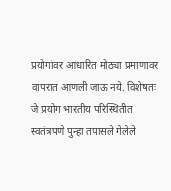प्रयोगांवर आधारित मोठ्या प्रमाणावर वापरात आणली जाऊ नये. विशेषतः जे प्रयोग भारतीय परिस्थितीत स्वतंत्रपणे पुन्हा तपासले गेलेले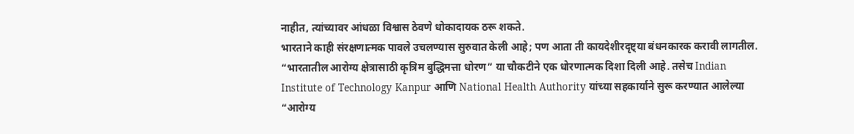नाहीत, त्यांच्यावर आंधळा विश्वास ठेवणे धोकादायक ठरू शकते.
भारताने काही संरक्षणात्मक पावले उचलण्यास सुरुवात केली आहे; पण आता ती कायदेशीरदृष्ट्या बंधनकारक करावी लागतील. “भारतातील आरोग्य क्षेत्रासाठी कृत्रिम बुद्धिमत्ता धोरण” या चौकटीने एक धोरणात्मक दिशा दिली आहे. तसेच Indian Institute of Technology Kanpur आणि National Health Authority यांच्या सहकार्याने सुरू करण्यात आलेल्या “आरोग्य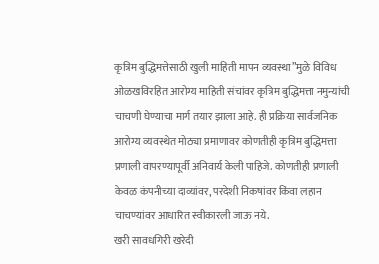कृत्रिम बुद्धिमत्तेसाठी खुली माहिती मापन व्यवस्था”मुळे विविध ओळखविरहित आरोग्य माहिती संचांवर कृत्रिम बुद्धिमत्ता नमुन्यांची चाचणी घेण्याचा मार्ग तयार झाला आहे. ही प्रक्रिया सार्वजनिक आरोग्य व्यवस्थेत मोठ्या प्रमाणावर कोणतीही कृत्रिम बुद्धिमत्ता प्रणाली वापरण्यापूर्वी अनिवार्य केली पाहिजे. कोणतीही प्रणाली केवळ कंपनीच्या दाव्यांवर, परदेशी निकषांवर किंवा लहान चाचण्यांवर आधारित स्वीकारली जाऊ नये.
खरी सावधगिरी खरेदी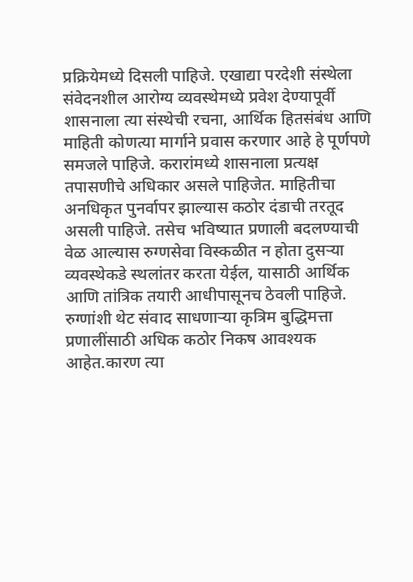प्रक्रियेमध्ये दिसली पाहिजे. एखाद्या परदेशी संस्थेला संवेदनशील आरोग्य व्यवस्थेमध्ये प्रवेश देण्यापूर्वी शासनाला त्या संस्थेची रचना, आर्थिक हितसंबंध आणि माहिती कोणत्या मार्गाने प्रवास करणार आहे हे पूर्णपणे समजले पाहिजे. करारांमध्ये शासनाला प्रत्यक्ष तपासणीचे अधिकार असले पाहिजेत. माहितीचा अनधिकृत पुनर्वापर झाल्यास कठोर दंडाची तरतूद असली पाहिजे. तसेच भविष्यात प्रणाली बदलण्याची वेळ आल्यास रुग्णसेवा विस्कळीत न होता दुसऱ्या व्यवस्थेकडे स्थलांतर करता येईल, यासाठी आर्थिक आणि तांत्रिक तयारी आधीपासूनच ठेवली पाहिजे. रुग्णांशी थेट संवाद साधणाऱ्या कृत्रिम बुद्धिमत्ता प्रणालींसाठी अधिक कठोर निकष आवश्यक आहेत.कारण त्या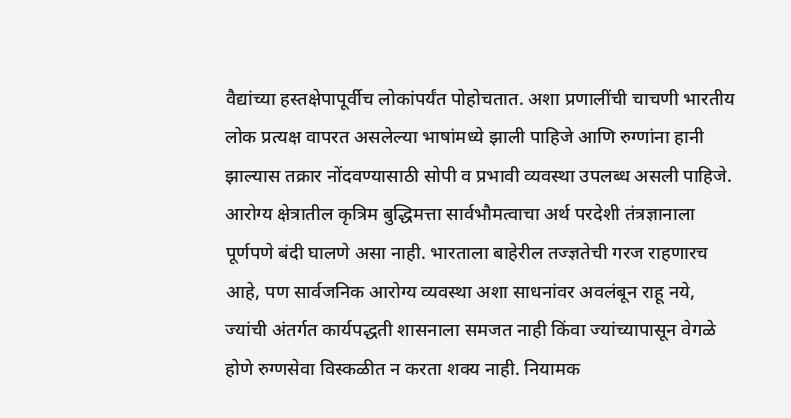वैद्यांच्या हस्तक्षेपापूर्वीच लोकांपर्यंत पोहोचतात. अशा प्रणालींची चाचणी भारतीय लोक प्रत्यक्ष वापरत असलेल्या भाषांमध्ये झाली पाहिजे आणि रुग्णांना हानी झाल्यास तक्रार नोंदवण्यासाठी सोपी व प्रभावी व्यवस्था उपलब्ध असली पाहिजे.
आरोग्य क्षेत्रातील कृत्रिम बुद्धिमत्ता सार्वभौमत्वाचा अर्थ परदेशी तंत्रज्ञानाला पूर्णपणे बंदी घालणे असा नाही. भारताला बाहेरील तज्ज्ञतेची गरज राहणारच आहे, पण सार्वजनिक आरोग्य व्यवस्था अशा साधनांवर अवलंबून राहू नये, ज्यांची अंतर्गत कार्यपद्धती शासनाला समजत नाही किंवा ज्यांच्यापासून वेगळे होणे रुग्णसेवा विस्कळीत न करता शक्य नाही. नियामक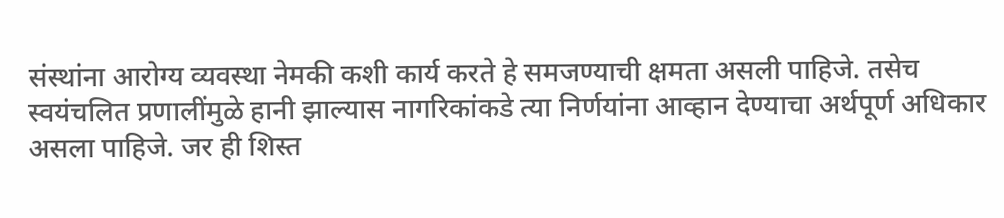संस्थांना आरोग्य व्यवस्था नेमकी कशी कार्य करते हे समजण्याची क्षमता असली पाहिजे. तसेच स्वयंचलित प्रणालींमुळे हानी झाल्यास नागरिकांकडे त्या निर्णयांना आव्हान देण्याचा अर्थपूर्ण अधिकार असला पाहिजे. जर ही शिस्त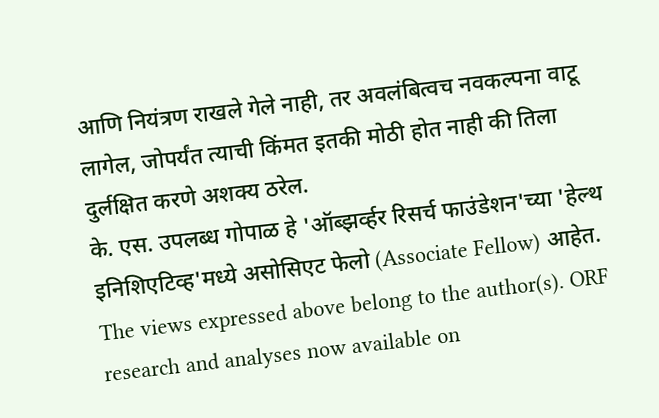आणि नियंत्रण राखले गेले नाही, तर अवलंबित्वच नवकल्पना वाटू लागेल, जोपर्यंत त्याची किंमत इतकी मोठी होत नाही की तिला दुर्लक्षित करणे अशक्य ठरेल.
के. एस. उपलब्ध गोपाळ हे 'ऑब्झर्व्हर रिसर्च फाउंडेशन'च्या 'हेल्थ इनिशिएटिव्ह'मध्ये असोसिएट फेलो (Associate Fellow) आहेत.
The views expressed above belong to the author(s). ORF research and analyses now available on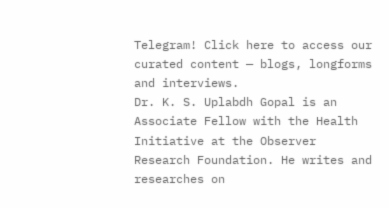Telegram! Click here to access our curated content — blogs, longforms and interviews.
Dr. K. S. Uplabdh Gopal is an Associate Fellow with the Health Initiative at the Observer Research Foundation. He writes and researches on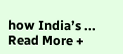how India’s ...
Read More +